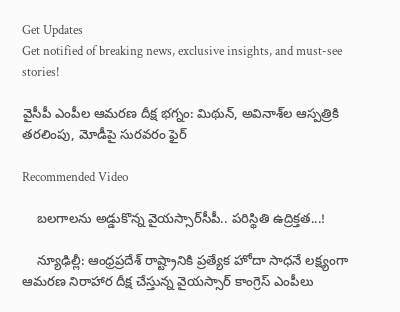Get Updates
Get notified of breaking news, exclusive insights, and must-see stories!

వైసీపీ ఎంపీల ఆమరణ దీక్ష భగ్నం: మిథున్, అవినాశ్‌ల ఆస్పత్రికి తరలింపు, మోడీపై సురవరం ఫైర్

Recommended Video

    బలగాలను అడ్డుకొన్న వైయస్సార్‌సీపీ.. పరిస్థితి ఉద్రిక్తత...!

    న్యూఢిల్లీ: ఆంధ్రప్రదేశ్ రాష్ట్రానికి ప్రత్యేక హోదా సాధనే లక్ష్యంగా ఆమరణ నిరాహార దీక్ష చేస్తున్న వైయస్సార్‌ కాంగ్రెస్ ఎంపీలు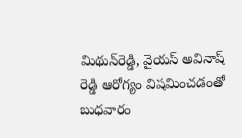మిథున్‌రెడ్డి, వైయస్‌ అవినాష్‌ రెడ్డి ఆరోగ్యం విషమించడంతో బుధవారం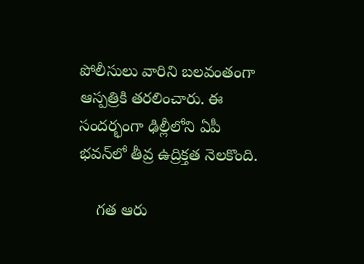పోలీసులు వారిని బలవంతంగా ఆస్పత్రికి తరలించారు. ఈ సందర్భంగా ఢిల్లీలోని ఏపీ భవన్‌లో తీవ్ర ఉద్రిక్తత నెలకొంది.

    గత ఆరు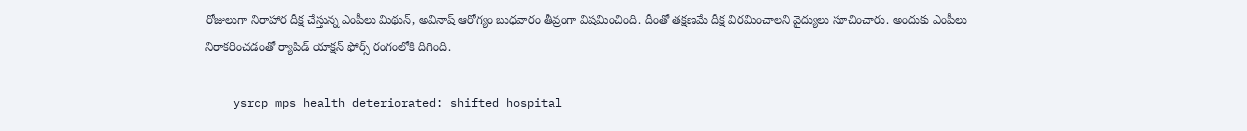రోజులుగా నిరాహార దీక్ష చేస్తున్న ఎంపీలు మిథున్‌, అవినాష్‌ ఆరోగ్యం బుధవారం తీవ్రంగా విషమించింది. దీంతో తక్షణమే దీక్ష విరమించాలని వైద్యులు సూచించారు. అందుకు ఎంపీలు నిరాకరించడంతో ర్యాపిడ్‌ యాక్షన్‌ ఫోర్స్‌ రంగంలోకి దిగింది.

    ysrcp mps health deteriorated: shifted hospital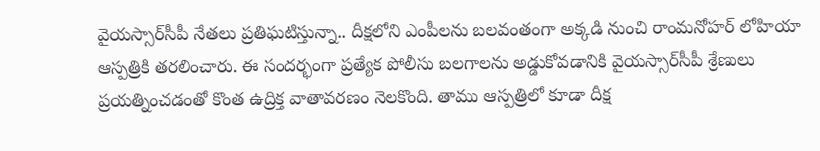వైయస్సార్‌సీపీ నేతలు ప్రతిఘటిస్తున్నా.. దీక్షలోని ఎంపీలను బలవంతంగా అక్కడి నుంచి రాంమనోహర్‌ లోహియా ఆస్పత్రికి తరలించారు. ఈ సందర్భంగా ప్రత్యేక పోలీసు బలగాలను అడ్డుకోవడానికి వైయస్సార్‌సీపీ శ్రేణులు ప్రయత్నించడంతో కొంత ఉద్రిక్త వాతావరణం నెలకొంది. తాము ఆస్పత్రిలో కూడా దీక్ష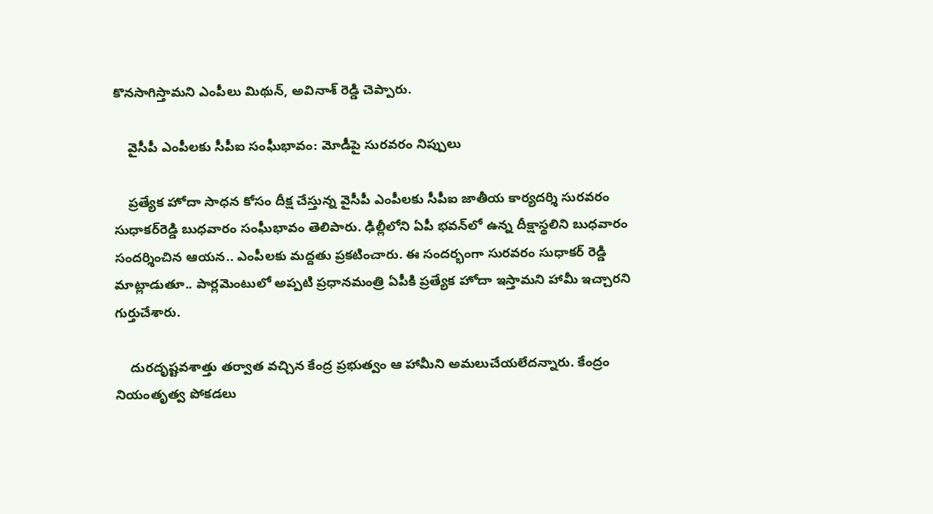కొనసాగిస్తామని ఎంపీలు మిథున్, అవినాశ్ రెడ్డి చెప్పారు.

    వైసీపీ ఎంపీలకు సీపీఐ సంఘీభావం: మోడీపై సురవరం నిప్పులు

    ప్రత్యేక హోదా సాధన కోసం దీక్ష చేస్తున్న వైసీపీ ఎంపీలకు సీపీఐ జాతీయ కార్యదర్శి సురవరం సుధాకర్‌రెడ్డి బుధవారం సంఘీభావం తెలిపారు. ఢిల్లీలోని ఏపీ భవన్‌లో ఉన్న దీక్షాస్థలిని బుధవారం సందర్శించిన ఆయన.. ఎంపీలకు మద్దతు ప్రకటించారు. ఈ సందర్భంగా సురవరం సుధాకర్ రెడ్డి మాట్లాడుతూ.. పార్లమెంటులో అప్పటి ప్రధానమంత్రి ఏపీకి ప్రత్యేక హోదా ఇస్తామని హామీ ఇచ్చారని గుర్తుచేశారు.

    దురదృష్టవశాత్తు తర్వాత వచ్చిన కేంద్ర ప్రభుత్వం ఆ హామీని అమలుచేయలేదన్నారు. కేంద్రం నియంతృత్వ పోకడలు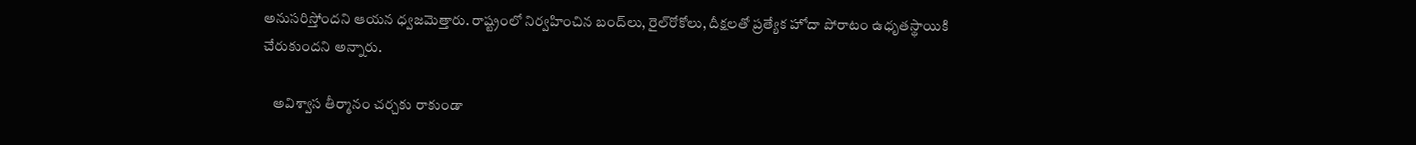అనుసరిస్తోందని ఆయన ధ్వజమెత్తారు. రాష్ట్రంలో నిర్వహించిన బంద్‌లు, రైల్‌రోకోలు, దీక్షలతో ప్రత్యేక హోదా పోరాటం ఉధృతస్థాయికి చేరుకుందని అన్నారు.

    అవిశ్వాస తీర్మానం చర్చకు రాకుండా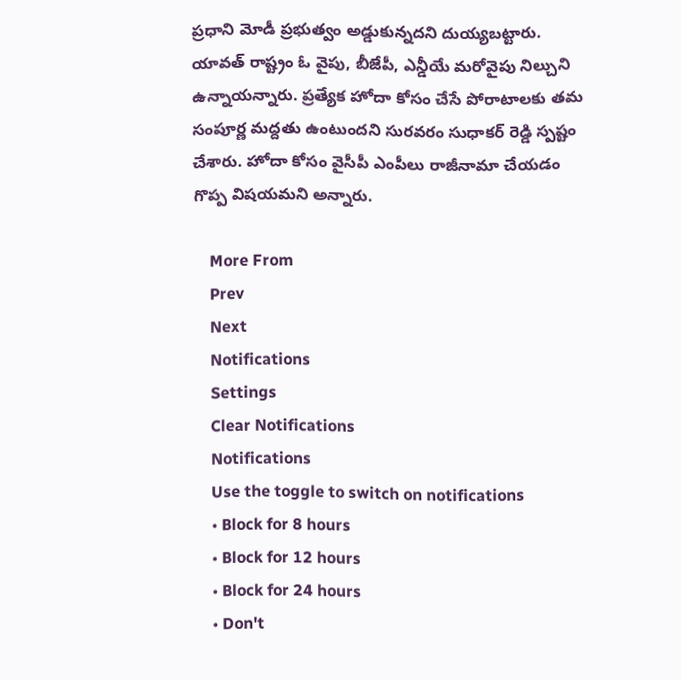ప్రధాని మోడీ ప్రభుత్వం అడ్డుకున్నదని దుయ్యబట్టారు. యావత్‌ రాష్ట్రం ఓ వైపు, బీజేపీ, ఎన్డీయే మరోవైపు నిల్చుని ఉన్నాయన్నారు. ప్రత్యేక హోదా కోసం చేసే పోరాటాలకు తమ సంపూర్ణ మద్దతు ఉంటుందని సురవరం సుధాకర్ రెడ్డి స్పష్టం చేశారు. హోదా కోసం వైసీపీ ఎంపీలు రాజీనామా చేయడం గొప్ప విషయమని అన్నారు.

    More From
    Prev
    Next
    Notifications
    Settings
    Clear Notifications
    Notifications
    Use the toggle to switch on notifications
    • Block for 8 hours
    • Block for 12 hours
    • Block for 24 hours
    • Don't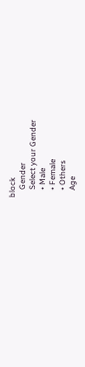block
    Gender
    Select your Gender
    • Male
    • Female
    • Others
    Age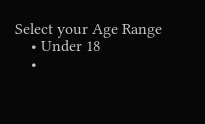Select your Age Range
    • Under 18
    •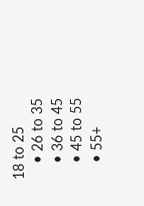18 to 25
    • 26 to 35
    • 36 to 45
    • 45 to 55
    • 55+